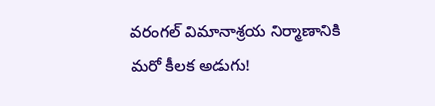వరంగల్ విమానాశ్రయ నిర్మాణానికి మరో కీలక అడుగు!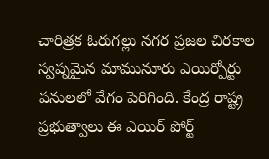చారిత్రక ఓరుగల్లు నగర ప్రజల చిరకాల స్వప్నమైన మామునూరు ఎయిర్పోర్టు పనులలో వేగం పెరిగింది. కేంద్ర రాష్ట్ర ప్రభుత్వాలు ఈ ఎయిర్ పోర్ట్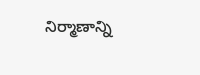నిర్మాణాన్ని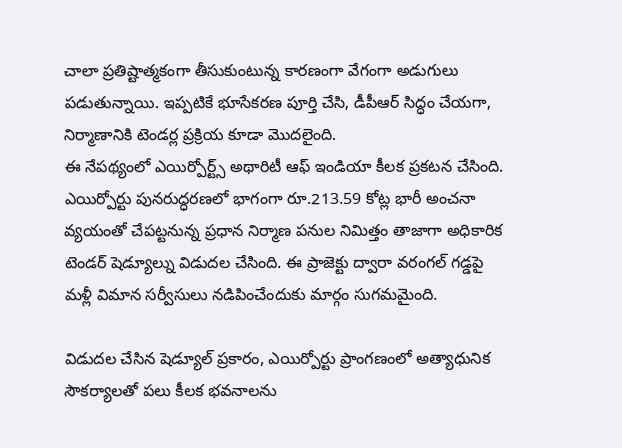చాలా ప్రతిష్టాత్మకంగా తీసుకుంటున్న కారణంగా వేగంగా అడుగులు పడుతున్నాయి. ఇప్పటికే భూసేకరణ పూర్తి చేసి, డీపీఆర్ సిద్ధం చేయగా, నిర్మాణానికి టెండర్ల ప్రక్రియ కూడా మొదలైంది.
ఈ నేపథ్యంలో ఎయిర్పోర్ట్స్ అథారిటీ ఆఫ్ ఇండియా కీలక ప్రకటన చేసింది. ఎయిర్పోర్టు పునరుద్ధరణలో భాగంగా రూ.213.59 కోట్ల భారీ అంచనా వ్యయంతో చేపట్టనున్న ప్రధాన నిర్మాణ పనుల నిమిత్తం తాజాగా అధికారిక టెండర్ షెడ్యూల్ను విడుదల చేసింది. ఈ ప్రాజెక్టు ద్వారా వరంగల్ గడ్డపై మళ్లీ విమాన సర్వీసులు నడిపించేందుకు మార్గం సుగమమైంది.

విడుదల చేసిన షెడ్యూల్ ప్రకారం, ఎయిర్పోర్టు ప్రాంగణంలో అత్యాధునిక సౌకర్యాలతో పలు కీలక భవనాలను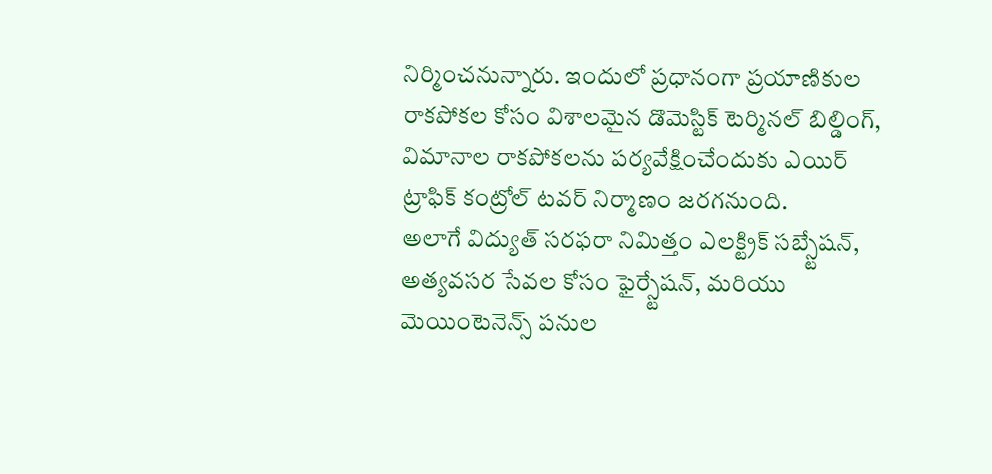నిర్మించనున్నారు. ఇందులో ప్రధానంగా ప్రయాణికుల రాకపోకల కోసం విశాలమైన డొమెస్టిక్ టెర్మినల్ బిల్డింగ్, విమానాల రాకపోకలను పర్యవేక్షించేందుకు ఎయిర్ ట్రాఫిక్ కంట్రోల్ టవర్ నిర్మాణం జరగనుంది.
అలాగే విద్యుత్ సరఫరా నిమిత్తం ఎలక్ట్రిక్ సబ్స్టేషన్, అత్యవసర సేవల కోసం ఫైర్స్టేషన్, మరియు మెయింటెనెన్స్ పనుల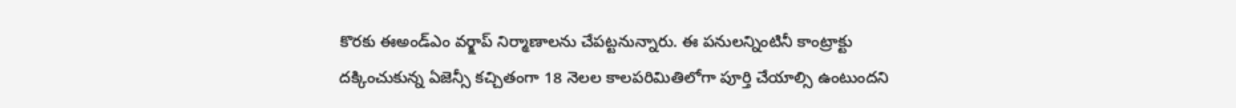కొరకు ఈఅండ్ఎం వర్క్షాప్ నిర్మాణాలను చేపట్టనున్నారు. ఈ పనులన్నింటినీ కాంట్రాక్టు దక్కించుకున్న ఏజెన్సీ కచ్చితంగా 18 నెలల కాలపరిమితిలోగా పూర్తి చేయాల్సి ఉంటుందని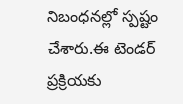నిబంధనల్లో స్పష్టం చేశారు.ఈ టెండర్ ప్రక్రియకు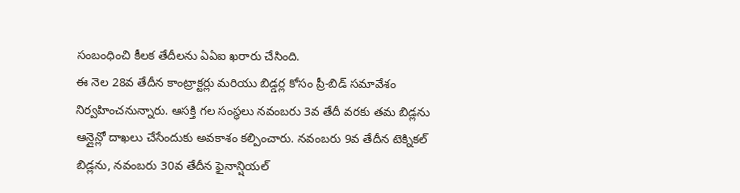సంబంధించి కీలక తేదీలను ఏఏఐ ఖరారు చేసింది.
ఈ నెల 28వ తేదీన కాంట్రాక్టర్లు మరియు బిడ్డర్ల కోసం ప్రీ-బిడ్ సమావేశం నిర్వహించనున్నారు. ఆసక్తి గల సంస్థలు నవంబరు 3వ తేదీ వరకు తమ బిడ్లను ఆన్లైన్లో దాఖలు చేసేందుకు అవకాశం కల్పించారు. నవంబరు 9వ తేదీన టెక్నికల్ బిడ్లను, నవంబరు 30వ తేదీన ఫైనాన్షియల్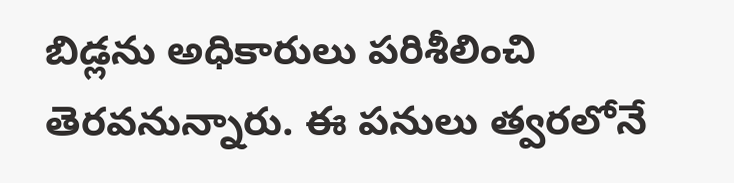బిడ్లను అధికారులు పరిశీలించి తెరవనున్నారు. ఈ పనులు త్వరలోనే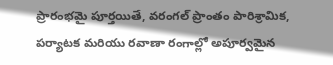ప్రారంభమై పూర్తయితే, వరంగల్ ప్రాంతం పారిశ్రామిక, పర్యాటక మరియు రవాణా రంగాల్లో అపూర్వమైన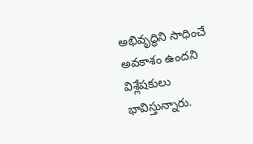అభివృద్ధిని సాధించే అవకాశం ఉందని విశ్లేషకులు భావిస్తున్నారు.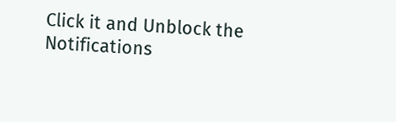Click it and Unblock the Notifications